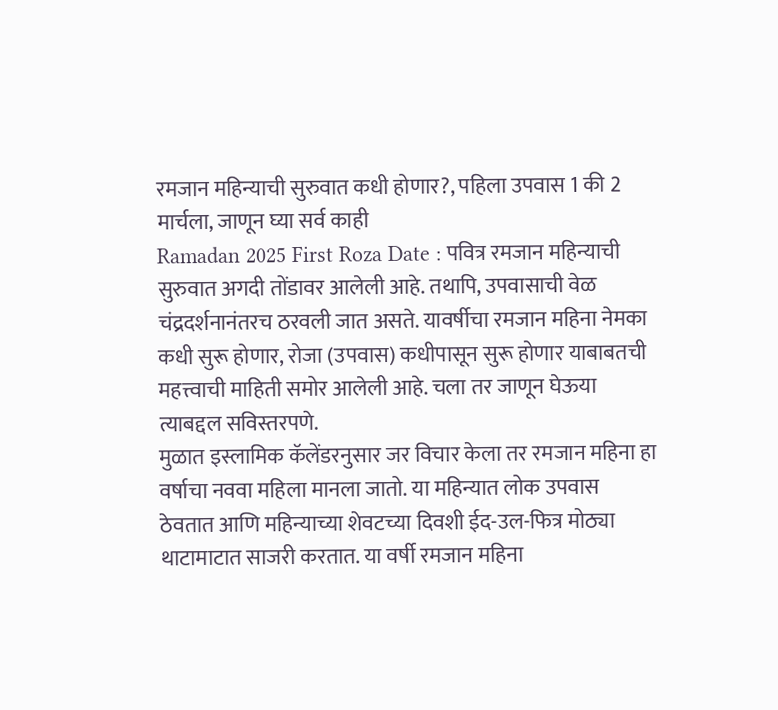रमजान महिन्याची सुरुवात कधी होणार?, पहिला उपवास 1 की 2 मार्चला, जाणून घ्या सर्व काही
Ramadan 2025 First Roza Date : पवित्र रमजान महिन्याची सुरुवात अगदी तोंडावर आलेली आहे. तथापि, उपवासाची वेळ चंद्रदर्शनानंतरच ठरवली जात असते. यावर्षीचा रमजान महिना नेमका कधी सुरू होणार, रोजा (उपवास) कधीपासून सुरू होणार याबाबतची महत्त्वाची माहिती समोर आलेली आहे. चला तर जाणून घेऊया त्याबद्दल सविस्तरपणे.
मुळात इस्लामिक कॅलेंडरनुसार जर विचार केला तर रमजान महिना हा वर्षाचा नववा महिला मानला जातो. या महिन्यात लोक उपवास ठेवतात आणि महिन्याच्या शेवटच्या दिवशी ईद-उल-फित्र मोठ्या थाटामाटात साजरी करतात. या वर्षी रमजान महिना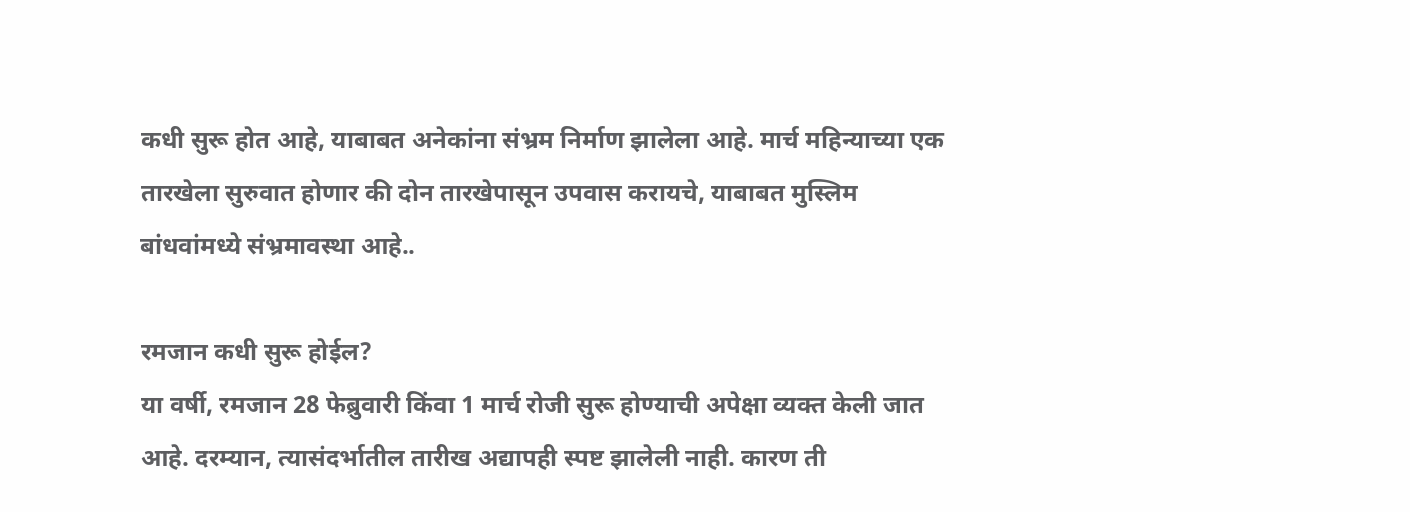कधी सुरू होत आहे, याबाबत अनेकांना संभ्रम निर्माण झालेला आहे. मार्च महिन्याच्या एक तारखेला सुरुवात होणार की दोन तारखेपासून उपवास करायचे, याबाबत मुस्लिम बांधवांमध्ये संभ्रमावस्था आहे..

रमजान कधी सुरू होईल?
या वर्षी, रमजान 28 फेब्रुवारी किंवा 1 मार्च रोजी सुरू होण्याची अपेक्षा व्यक्त केली जात आहे. दरम्यान, त्यासंदर्भातील तारीख अद्यापही स्पष्ट झालेली नाही. कारण ती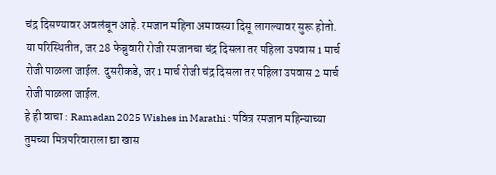चंद्र दिसण्यावर अवलंबून आहे. रमजान महिना अमावस्या दिसू लागल्यावर सुरू होतो. या परिस्थितीत, जर 28 फेब्रुवारी रोजी रमजानचा चंद्र दिसला तर पहिला उपवास 1 मार्च रोजी पाळला जाईल. दुसरीकडे, जर 1 मार्च रोजी चंद्र दिसला तर पहिला उपवास 2 मार्च रोजी पाळला जाईल.
हे ही वाचा : Ramadan 2025 Wishes in Marathi : पवित्र रमजान महिन्याच्या तुमच्या मित्रपरिवाराला द्या खास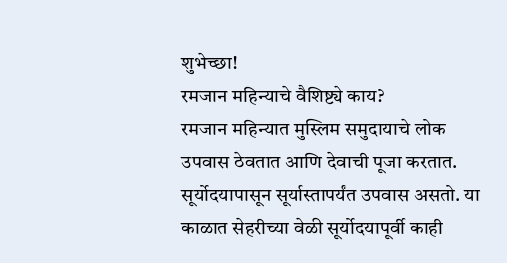शुभेच्छा!
रमजान महिन्याचे वैशिष्ट्ये काय?
रमजान महिन्यात मुस्लिम समुदायाचे लोक उपवास ठेवतात आणि देवाची पूजा करतात. सूर्योदयापासून सूर्यास्तापर्यंत उपवास असतो. या काळात सेहरीच्या वेळी सूर्योदयापूर्वी काही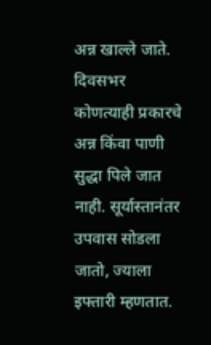अन्न खाल्ले जाते. दिवसभर कोणत्याही प्रकारचे अन्न किंवा पाणी सुद्धा पिले जात नाही. सूर्यास्तानंतर उपवास सोडला जातो, ज्याला इफ्तारी म्हणतात.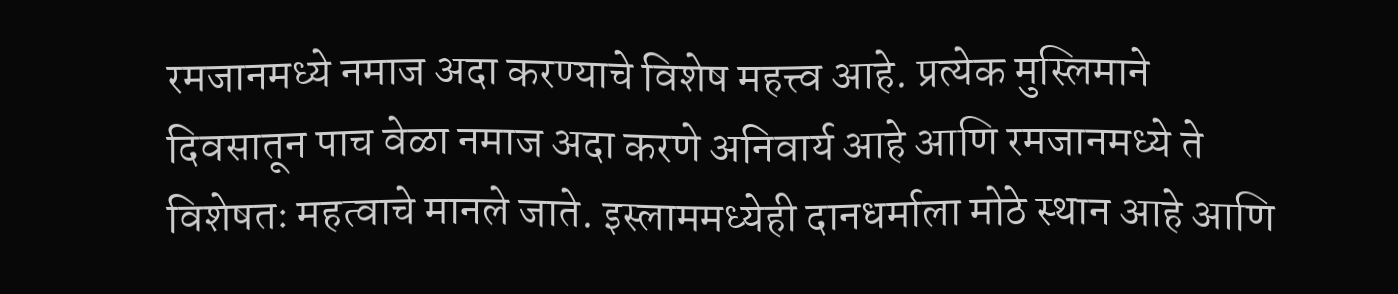रमजानमध्ये नमाज अदा करण्याचे विशेष महत्त्व आहे. प्रत्येक मुस्लिमाने दिवसातून पाच वेळा नमाज अदा करणे अनिवार्य आहे आणि रमजानमध्ये ते विशेषतः महत्वाचे मानले जाते. इस्लाममध्येही दानधर्माला मोठे स्थान आहे आणि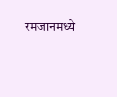रमजानमध्ये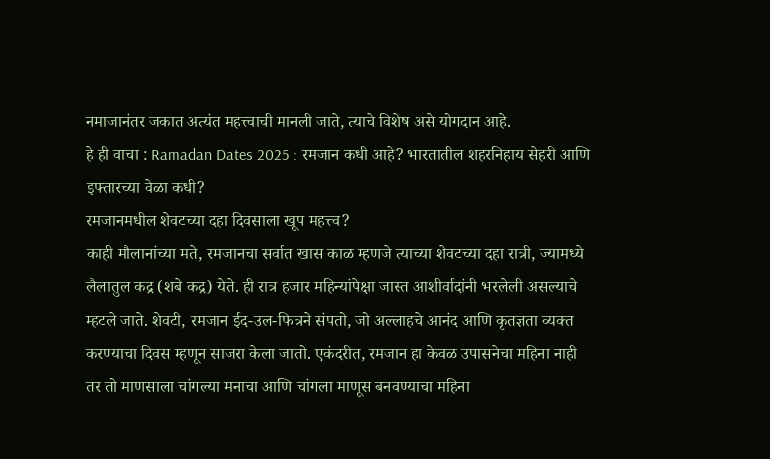नमाजानंतर जकात अत्यंत महत्त्वाची मानली जाते, त्याचे विशेष असे योगदान आहे.
हे ही वाचा : Ramadan Dates 2025 : रमजान कधी आहे? भारतातील शहरनिहाय सेहरी आणि इफ्तारच्या वेळा कधी?
रमजानमधील शेवटच्या दहा दिवसाला खूप महत्त्व?
काही मौलानांच्या मते, रमजानचा सर्वात खास काळ म्हणजे त्याच्या शेवटच्या दहा रात्री, ज्यामध्ये लैलातुल कद्र (शबे कद्र) येते. ही रात्र हजार महिन्यांपेक्षा जास्त आशीर्वादांनी भरलेली असल्याचे म्हटले जाते. शेवटी, रमजान ईद-उल-फित्रने संपतो, जो अल्लाहचे आनंद आणि कृतज्ञता व्यक्त करण्याचा दिवस म्हणून साजरा केला जातो. एकंदरीत, रमजान हा केवळ उपासनेचा महिना नाही तर तो माणसाला चांगल्या मनाचा आणि चांगला माणूस बनवण्याचा महिना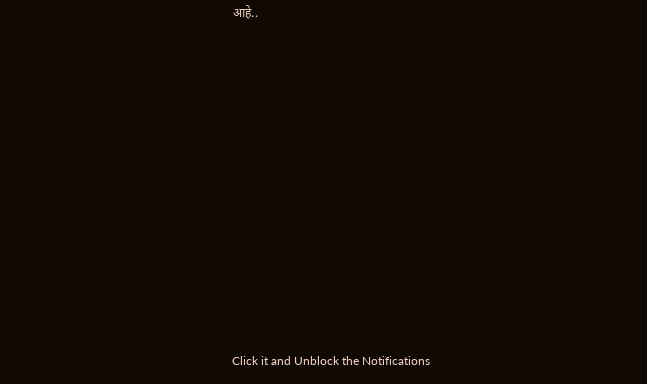आहे..












Click it and Unblock the Notifications